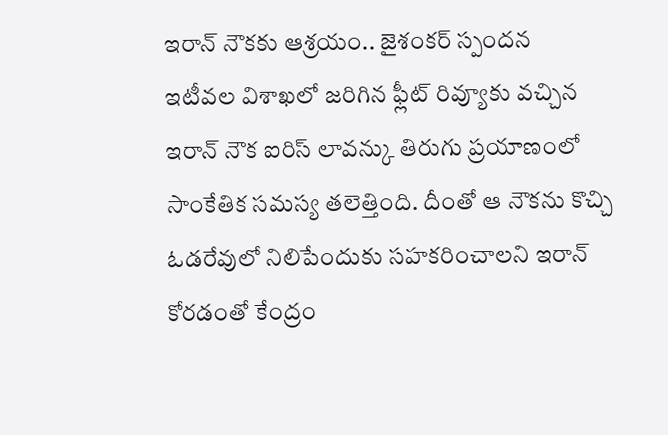ఇరాన్ నౌకకు ఆశ్రయం.. జైశంకర్ స్పందన
ఇటీవల విశాఖలో జరిగిన ఫ్లీట్ రివ్యూకు వచ్చిన ఇరాన్ నౌక ఐరిస్ లావన్కు తిరుగు ప్రయాణంలో సాంకేతిక సమస్య తలెత్తింది. దీంతో ఆ నౌకను కొచ్చి ఓడరేవులో నిలిపేందుకు సహకరించాలని ఇరాన్ కోరడంతో కేంద్రం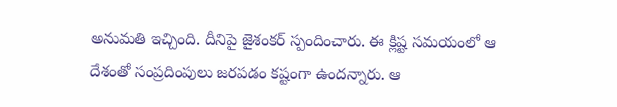అనుమతి ఇచ్చింది. దీనిపై జైశంకర్ స్పందించారు. ఈ క్లిష్ట సమయంలో ఆ దేశంతో సంప్రదింపులు జరపడం కష్టంగా ఉందన్నారు. ఆ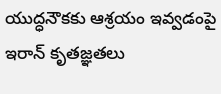యుద్ధనౌకకు ఆశ్రయం ఇవ్వడంపై ఇరాన్ కృతజ్ఞతలు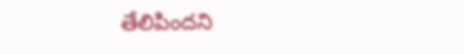తేలిపిందని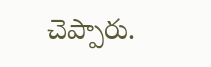చెప్పారు.